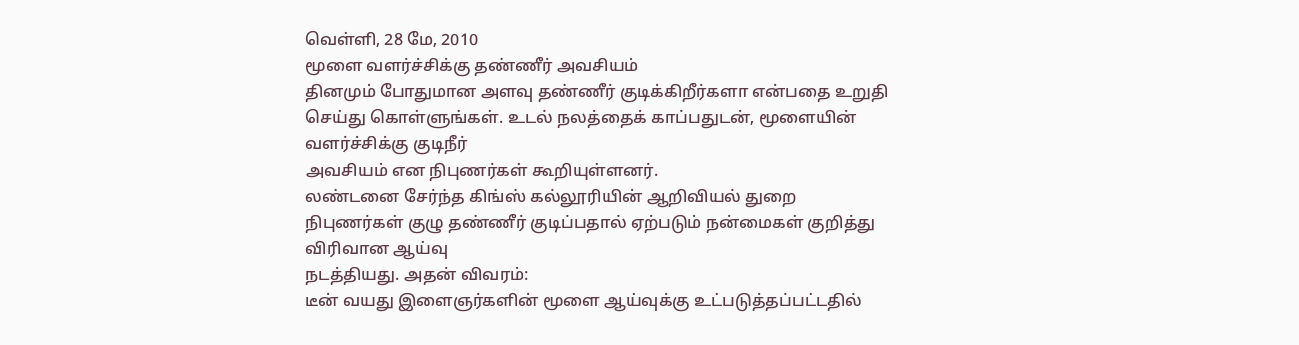வெள்ளி, 28 மே, 2010
மூளை வளர்ச்சிக்கு தண்ணீர் அவசியம்
தினமும் போதுமான அளவு தண்ணீர் குடிக்கிறீர்களா என்பதை உறுதி
செய்து கொள்ளுங்கள். உடல் நலத்தைக் காப்பதுடன், மூளையின் வளர்ச்சிக்கு குடிநீர்
அவசியம் என நிபுணர்கள் கூறியுள்ளனர்.
லண்டனை சேர்ந்த கிங்ஸ் கல்லூரியின் ஆறிவியல் துறை
நிபுணர்கள் குழு தண்ணீர் குடிப்பதால் ஏற்படும் நன்மைகள் குறித்து விரிவான ஆய்வு
நடத்தியது. அதன் விவரம்:
டீன் வயது இளைஞர்களின் மூளை ஆய்வுக்கு உட்படுத்தப்பட்டதில்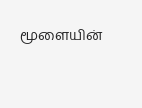மூளையின்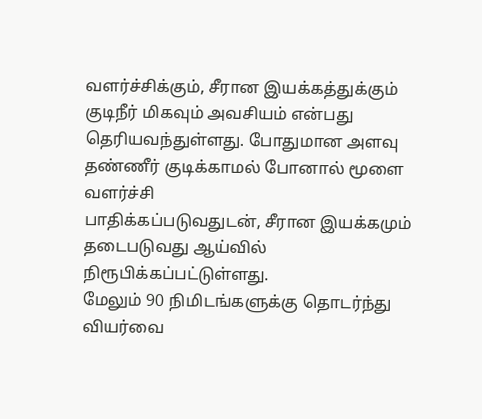வளர்ச்சிக்கும், சீரான இயக்கத்துக்கும் குடிநீர் மிகவும் அவசியம் என்பது
தெரியவந்துள்ளது. போதுமான அளவு தண்ணீர் குடிக்காமல் போனால் மூளை வளர்ச்சி
பாதிக்கப்படுவதுடன், சீரான இயக்கமும் தடைபடுவது ஆய்வில் நிரூபிக்கப்பட்டுள்ளது.
மேலும் 90 நிமிடங்களுக்கு தொடர்ந்து வியர்வை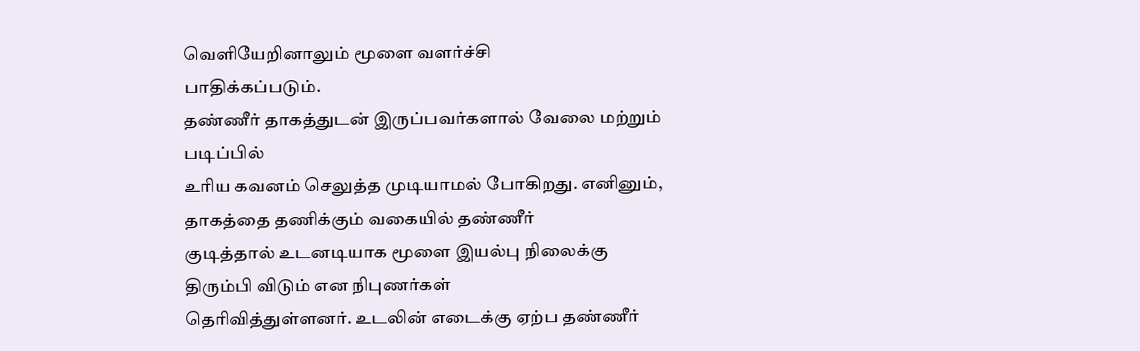வெளியேறினாலும் மூளை வளர்ச்சி
பாதிக்கப்படும்.
தண்ணீர் தாகத்துடன் இருப்பவர்களால் வேலை மற்றும் படிப்பில்
உரிய கவனம் செலுத்த முடியாமல் போகிறது. எனினும், தாகத்தை தணிக்கும் வகையில் தண்ணீர்
குடித்தால் உடனடியாக மூளை இயல்பு நிலைக்கு திரும்பி விடும் என நிபுணர்கள்
தெரிவித்துள்ளனர். உடலின் எடைக்கு ஏற்ப தண்ணீர்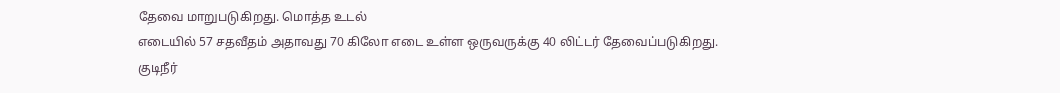தேவை மாறுபடுகிறது. மொத்த உடல்
எடையில் 57 சதவீதம் அதாவது 70 கிலோ எடை உள்ள ஒருவருக்கு 40 லிட்டர் தேவைப்படுகிறது.
குடிநீர்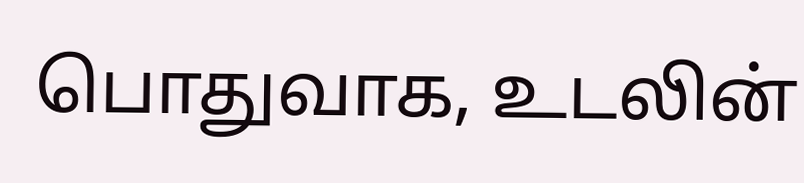பொதுவாக, உடலின்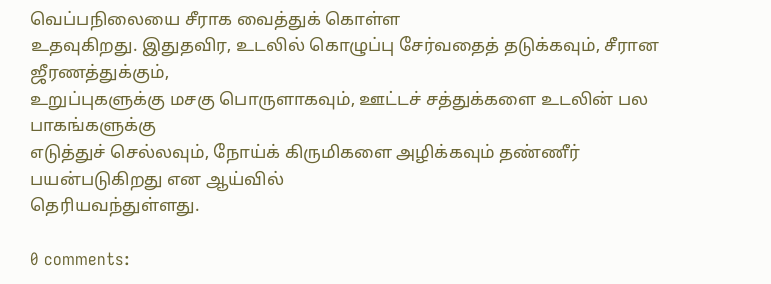வெப்பநிலையை சீராக வைத்துக் கொள்ள
உதவுகிறது. இதுதவிர, உடலில் கொழுப்பு சேர்வதைத் தடுக்கவும், சீரான ஜீரணத்துக்கும்,
உறுப்புகளுக்கு மசகு பொருளாகவும், ஊட்டச் சத்துக்களை உடலின் பல பாகங்களுக்கு
எடுத்துச் செல்லவும், நோய்க் கிருமிகளை அழிக்கவும் தண்ணீர் பயன்படுகிறது என ஆய்வில்
தெரியவந்துள்ளது.

0 comments: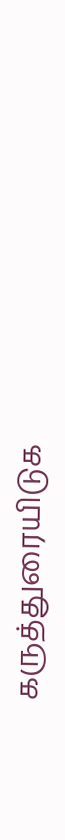கருத்துரையிடுக